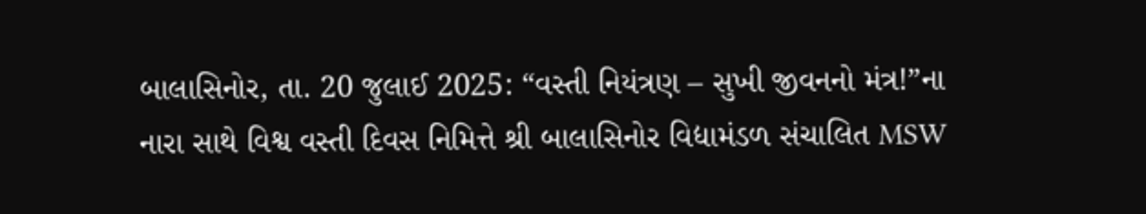બાલાસિનોર, તા. 20 જુલાઈ 2025: “વસ્તી નિયંત્રણ – સુખી જીવનનો મંત્ર!”ના નારા સાથે વિશ્વ વસ્તી દિવસ નિમિત્તે શ્રી બાલાસિનોર વિદ્યામંડળ સંચાલિત MSW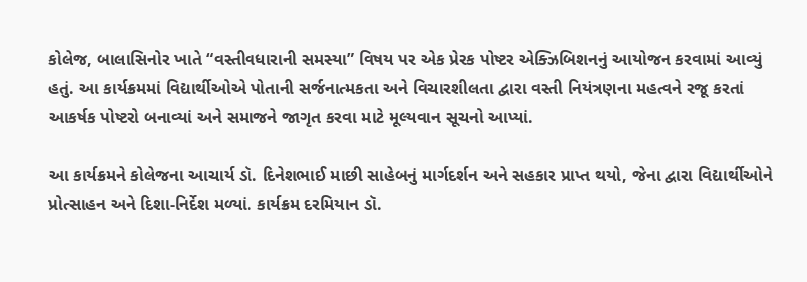કોલેજ, બાલાસિનોર ખાતે “વસ્તીવધારાની સમસ્યા” વિષય પર એક પ્રેરક પોષ્ટર એક્ઝિબિશનનું આયોજન કરવામાં આવ્યું હતું. આ કાર્યક્રમમાં વિદ્યાર્થીઓએ પોતાની સર્જનાત્મકતા અને વિચારશીલતા દ્વારા વસ્તી નિયંત્રણના મહત્વને રજૂ કરતાં આકર્ષક પોષ્ટરો બનાવ્યાં અને સમાજને જાગૃત કરવા માટે મૂલ્યવાન સૂચનો આપ્યાં.

આ કાર્યક્રમને કોલેજના આચાર્ય ડૉ. દિનેશભાઈ માછી સાહેબનું માર્ગદર્શન અને સહકાર પ્રાપ્ત થયો, જેના દ્વારા વિદ્યાર્થીઓને પ્રોત્સાહન અને દિશા-નિર્દેશ મળ્યાં. કાર્યક્રમ દરમિયાન ડૉ.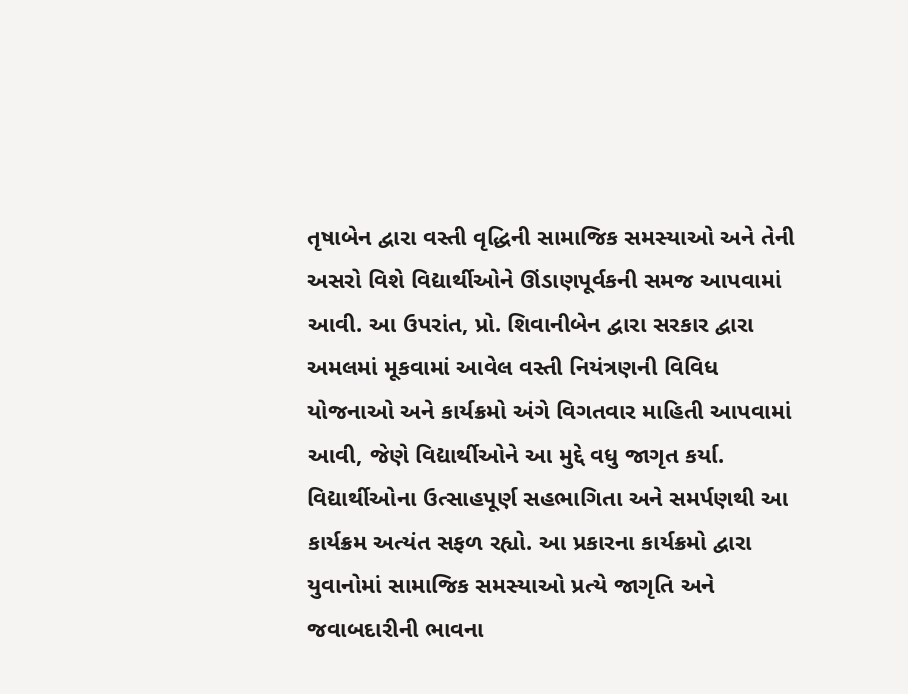તૃષાબેન દ્વારા વસ્તી વૃદ્ધિની સામાજિક સમસ્યાઓ અને તેની અસરો વિશે વિદ્યાર્થીઓને ઊંડાણપૂર્વકની સમજ આપવામાં આવી. આ ઉપરાંત, પ્રો. શિવાનીબેન દ્વારા સરકાર દ્વારા અમલમાં મૂકવામાં આવેલ વસ્તી નિયંત્રણની વિવિધ યોજનાઓ અને કાર્યક્રમો અંગે વિગતવાર માહિતી આપવામાં આવી, જેણે વિદ્યાર્થીઓને આ મુદ્દે વધુ જાગૃત કર્યા.
વિદ્યાર્થીઓના ઉત્સાહપૂર્ણ સહભાગિતા અને સમર્પણથી આ કાર્યક્રમ અત્યંત સફળ રહ્યો. આ પ્રકારના કાર્યક્રમો દ્વારા યુવાનોમાં સામાજિક સમસ્યાઓ પ્રત્યે જાગૃતિ અને જવાબદારીની ભાવના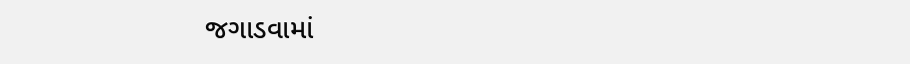જગાડવામાં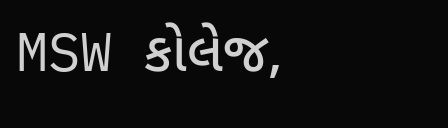MSW કોલેજ,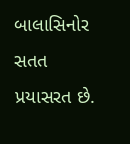બાલાસિનોર સતત પ્રયાસરત છે.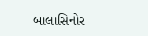બાલાસિનોર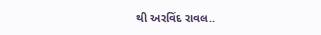થી અરવિંદ રાવલ..